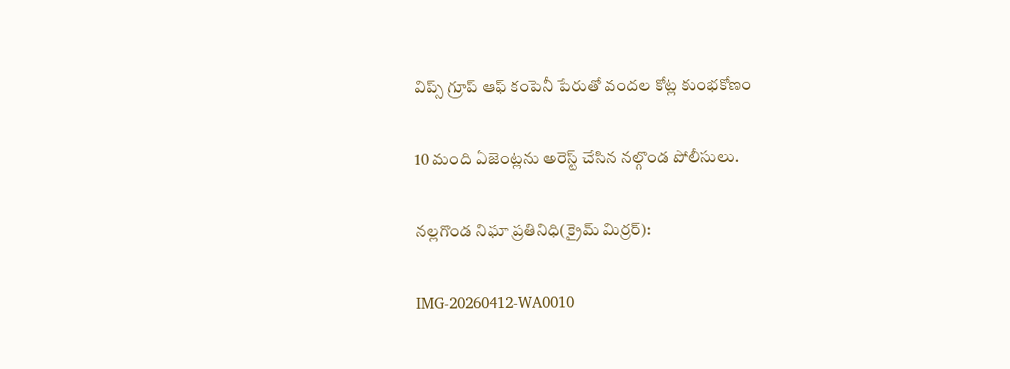విప్స్ గ్రూప్ ఆఫ్ కంపెనీ పేరుతో వందల కోట్ల కుంభకోణం

10 మంది ఏజెంట్లను అరెస్ట్ చేసిన నల్గొండ పోలీసులు.

నల్లగొండ నిఘా ప్రతినిధి(క్రైమ్ మిర్రర్):

IMG-20260412-WA0010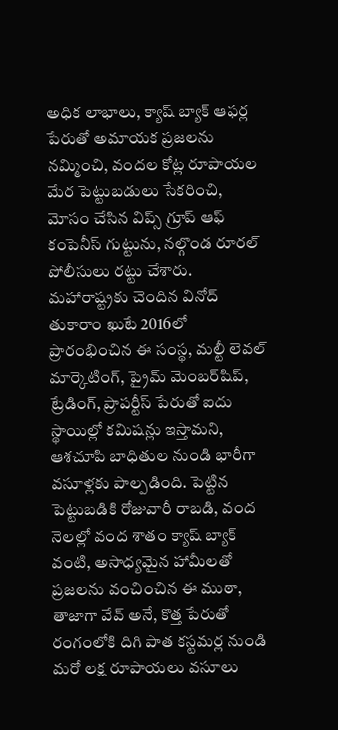అధిక లాభాలు, క్యాష్ బ్యాక్ ఆఫర్ల పేరుతో అమాయక ప్రజలను నమ్మించి, వందల కోట్ల రూపాయల మేర పెట్టుబడులు సేకరించి, మోసం చేసిన విప్స్ గ్రూప్ ఆఫ్ కంపెనీస్ గుట్టును, నల్గొండ రూరల్ పోలీసులు రట్టు చేశారు. మహారాష్ట్రకు చెందిన వినోద్ తుకారాం ఖుటే 2016లో ప్రారంభించిన ఈ సంస్థ, మల్టీ లెవల్ మార్కెటింగ్, ప్రైమ్ మెంబర్‌షిప్, ట్రేడింగ్, ప్రాపర్టీస్ పేరుతో ఐదు స్థాయిల్లో కమిషన్లు ఇస్తామని, ఆశచూపి బాధితుల నుండి భారీగా వసూళ్లకు పాల్పడింది. పెట్టిన పెట్టుబడికి రోజువారీ రాబడి, వంద నెలల్లో వంద శాతం క్యాష్ బ్యాక్ వంటి, అసాధ్యమైన హామీలతో ప్రజలను వంచించిన ఈ ముఠా, తాజాగా వేవ్ అనే, కొత్త పేరుతో రంగంలోకి దిగి పాత కస్టమర్ల నుండి మరో లక్ష రూపాయలు వసూలు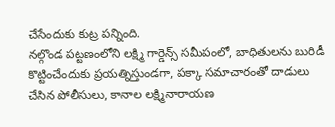చేసేందుకు కుట్ర పన్నింది.
నల్గొండ పట్టణంలోని లక్ష్మి గార్డెన్స్ సమీపంలో, బాధితులను బురిడీ కొట్టించేందుకు ప్రయత్నిస్తుండగా, పక్కా సమాచారంతో దాడులు చేసిన పోలీసులు, కానాల లక్ష్మినారాయణ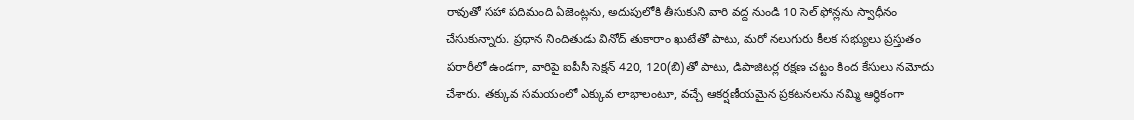రావుతో సహా పదిమంది ఏజెంట్లను, అదుపులోకి తీసుకుని వారి వద్ద నుండి 10 సెల్ ఫోన్లను స్వాధీనం చేసుకున్నారు. ప్రధాన నిందితుడు వినోద్ తుకారాం ఖుటేతో పాటు, మరో నలుగురు కీలక సభ్యులు ప్రస్తుతం పరారీలో ఉండగా, వారిపై ఐపీసీ సెక్షన్ 420, 120(బి)తో పాటు, డిపాజిటర్ల రక్షణ చట్టం కింద కేసులు నమోదు చేశారు. తక్కువ సమయంలో ఎక్కువ లాభాలంటూ, వచ్చే ఆకర్షణీయమైన ప్రకటనలను నమ్మి ఆర్థికంగా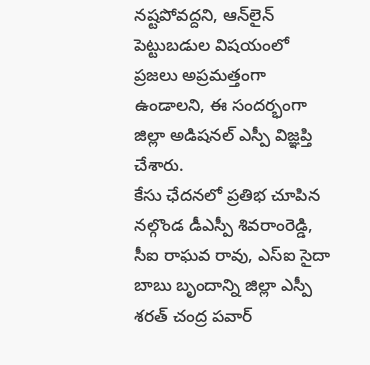నష్టపోవద్దని, ఆన్‌లైన్ పెట్టుబడుల విషయంలో ప్రజలు అప్రమత్తంగా ఉండాలని, ఈ సందర్భంగా జిల్లా అడిషనల్ ఎస్పీ విజ్ఞప్తి చేశారు.
కేసు ఛేదనలో ప్రతిభ చూపిన నల్గొండ డీఎస్పీ శివరాంరెడ్డి, సీఐ రాఘవ రావు, ఎస్ఐ సైదా బాబు బృందాన్ని జిల్లా ఎస్పీ శరత్ చంద్ర పవార్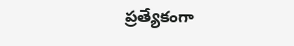ప్రత్యేకంగా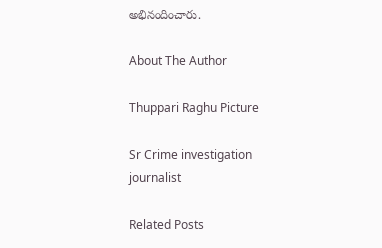అభినందించారు.

About The Author

Thuppari Raghu Picture

Sr Crime investigation journalist

Related Posts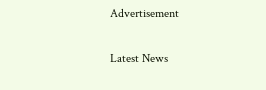Advertisement

Latest News